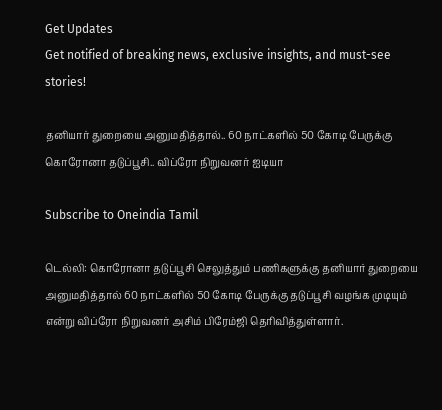Get Updates
Get notified of breaking news, exclusive insights, and must-see stories!

தனியார் துறையை அனுமதித்தால்.. 60 நாட்களில் 50 கோடி பேருக்கு கொரோனா தடுப்பூசி.. விப்ரோ நிறுவனர் ஐடியா

Subscribe to Oneindia Tamil

டெல்லி: கொரோனா தடுப்பூசி செலுத்தும் பணிகளுக்கு தனியார் துறையை அனுமதித்தால் 60 நாட்களில் 50 கோடி பேருக்கு தடுப்பூசி வழங்க முடியும் என்று விப்ரோ நிறுவனர் அசிம் பிரேம்ஜி தெரிவித்துள்ளார்.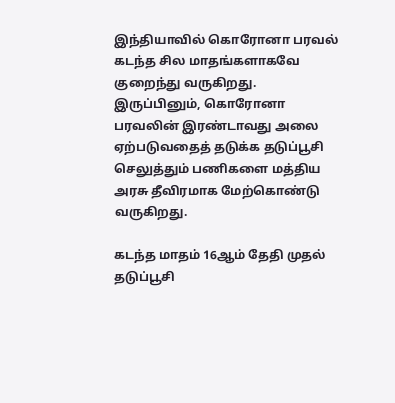இந்தியாவில் கொரோனா பரவல் கடந்த சில மாதங்களாகவே குறைந்து வருகிறது. இருப்பினும், கொரோனா பரவலின் இரண்டாவது அலை ஏற்படுவதைத் தடுக்க தடுப்பூசி செலுத்தும் பணிகளை மத்திய அரசு தீவிரமாக மேற்கொண்டு வருகிறது.

கடந்த மாதம் 16ஆம் தேதி முதல் தடுப்பூசி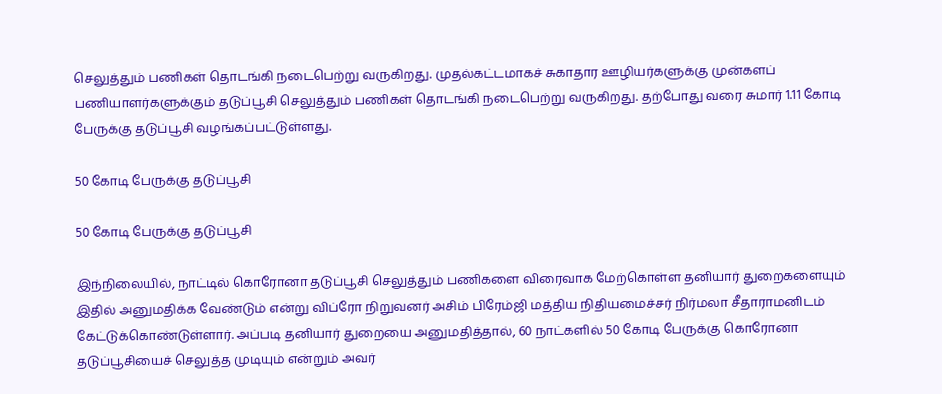செலுத்தும் பணிகள் தொடங்கி நடைபெற்று வருகிறது. முதல்கட்டமாகச் சுகாதார ஊழியர்களுக்கு முன்களப் பணியாளர்களுக்கும் தடுப்பூசி செலுத்தும் பணிகள் தொடங்கி நடைபெற்று வருகிறது. தற்போது வரை சுமார் 1.11 கோடி பேருக்கு தடுப்பூசி வழங்கப்பட்டுள்ளது.

50 கோடி பேருக்கு தடுப்பூசி

50 கோடி பேருக்கு தடுப்பூசி

இந்நிலையில், நாட்டில் கொரோனா தடுப்பூசி செலுத்தும் பணிகளை விரைவாக மேற்கொள்ள தனியார் துறைகளையும் இதில் அனுமதிக்க வேண்டும் என்று விப்ரோ நிறுவனர் அசிம் பிரேம்ஜி மத்திய நிதியமைச்சர் நிர்மலா சீதாராமனிடம் கேட்டுக்கொண்டுள்ளார். அப்படி தனியார் துறையை அனுமதித்தால், 60 நாட்களில் 50 கோடி பேருக்கு கொரோனா தடுப்பூசியைச் செலுத்த முடியும் என்றும் அவர்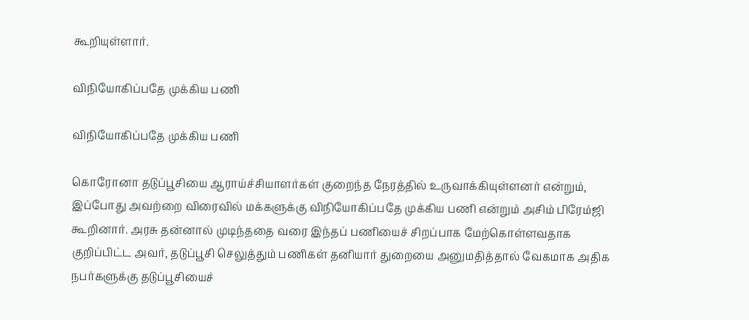கூறியுள்ளார்.

விநியோகிப்பதே முக்கிய பணி

விநியோகிப்பதே முக்கிய பணி

கொரோனா தடுப்பூசியை ஆராய்ச்சியாளர்கள் குறைந்த நேரத்தில் உருவாக்கியுள்ளனர் என்றும், இப்போது அவற்றை விரைவில் மக்களுக்கு விநியோகிப்பதே முக்கிய பணி என்றும் அசிம் பிரேம்ஜி கூறினார். அரசு தன்னால் முடிந்ததை வரை இந்தப் பணியைச் சிறப்பாக மேற்கொள்ளவதாக குறிப்பிட்ட அவர், தடுப்பூசி செலுத்தும் பணிகள் தனியார் துறையை அனுமதித்தால் வேகமாக அதிக நபர்களுக்கு தடுப்பூசியைச்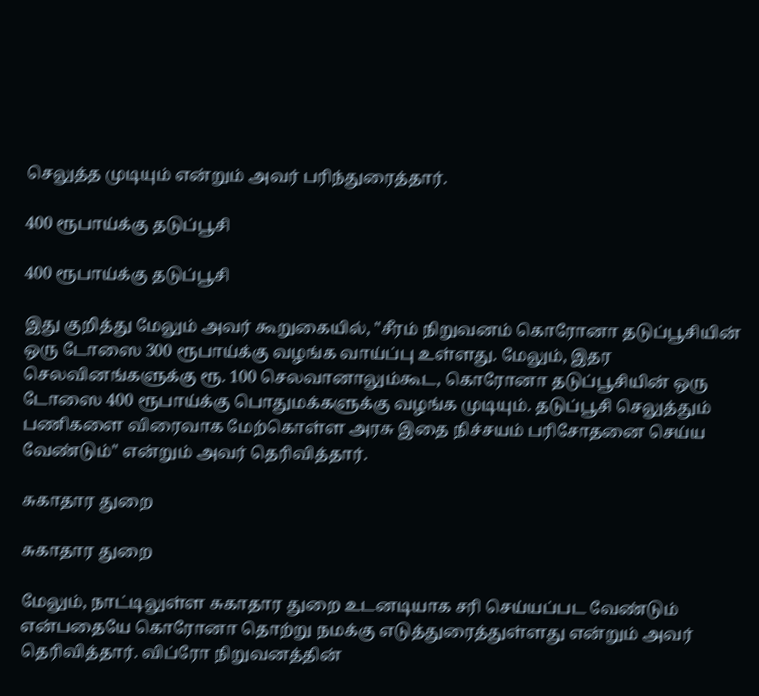செலுத்த முடியும் என்றும் அவர் பரிந்துரைத்தார்.

400 ரூபாய்க்கு தடுப்பூசி

400 ரூபாய்க்கு தடுப்பூசி

இது குறித்து மேலும் அவர் கூறுகையில், "சீரம் நிறுவனம் கொரோனா தடுப்பூசியின் ஒரு டோஸை 300 ரூபாய்க்கு வழங்க வாய்ப்பு உள்ளது. மேலும், இதர செலவினங்களுக்கு ரூ. 100 செலவானாலும்கூட, கொரோனா தடுப்பூசியின் ஒரு டோஸை 400 ரூபாய்க்கு பொதுமக்களுக்கு வழங்க முடியும். தடுப்பூசி செலுத்தும் பணிகளை விரைவாக மேற்கொள்ள அரசு இதை நிச்சயம் பரிசோதனை செய்ய வேண்டும்" என்றும் அவர் தெரிவித்தார்.

சுகாதார துறை

சுகாதார துறை

மேலும், நாட்டிலுள்ள சுகாதார துறை உடனடியாக சரி செய்யப்பட வேண்டும் என்பதையே கொரோனா தொற்று நமக்கு எடுத்துரைத்துள்ளது என்றும் அவர் தெரிவித்தார். விப்ரோ நிறுவனத்தின்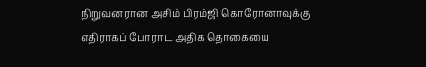நிறுவனரான அசிம் பிரம்ஜி கொரோனாவுக்கு எதிராகப் போராட அதிக தொகையை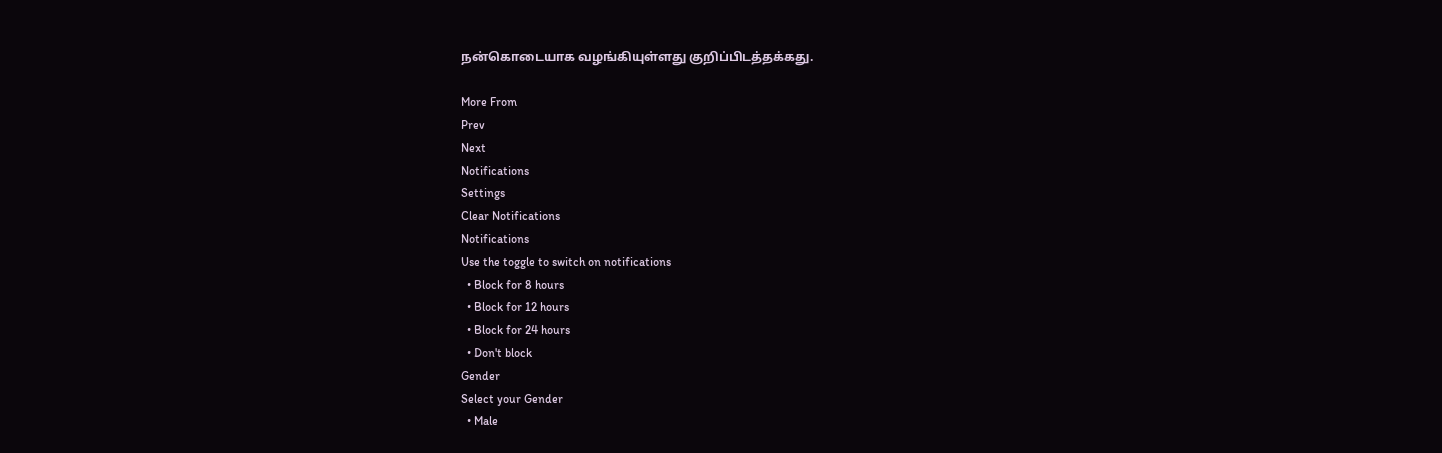நன்கொடையாக வழங்கியுள்ளது குறிப்பிடத்தக்கது.

More From
Prev
Next
Notifications
Settings
Clear Notifications
Notifications
Use the toggle to switch on notifications
  • Block for 8 hours
  • Block for 12 hours
  • Block for 24 hours
  • Don't block
Gender
Select your Gender
  • Male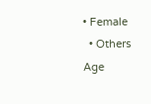• Female
  • Others
Age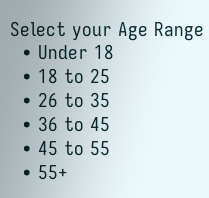Select your Age Range
  • Under 18
  • 18 to 25
  • 26 to 35
  • 36 to 45
  • 45 to 55
  • 55+